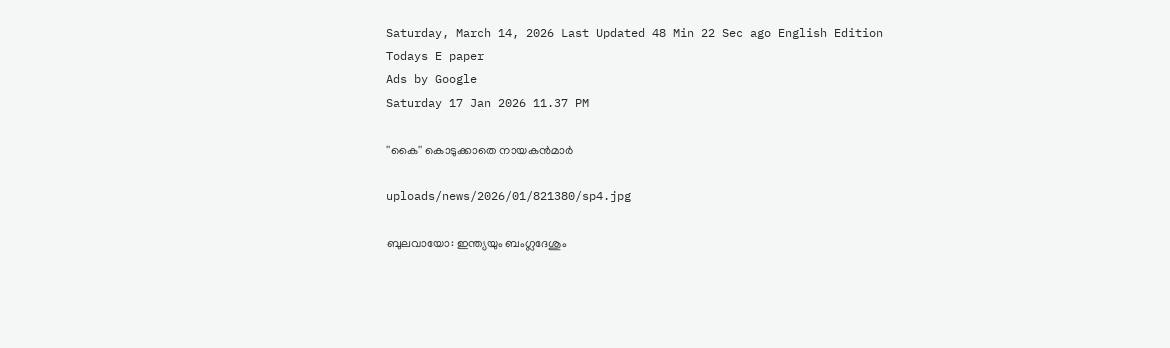Saturday, March 14, 2026 Last Updated 48 Min 22 Sec ago English Edition
Todays E paper
Ads by Google
Saturday 17 Jan 2026 11.37 PM

''കൈ'' കൊടുക്കാതെ നായകന്‍മാര്‍

uploads/news/2026/01/821380/sp4.jpg

ബുലവായോ: ഇന്ത്യയും ബംഗ്ലദേശും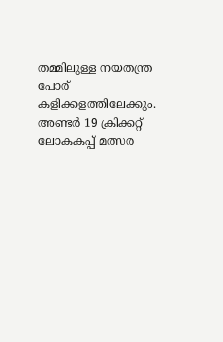തമ്മിലുള്ള നയതന്ത്ര പോര്‌ കളിക്കളത്തിലേക്കും. അണ്ടര്‍ 19 ക്രിക്കറ്റ്‌ ലോകകപ്പ്‌ മത്സര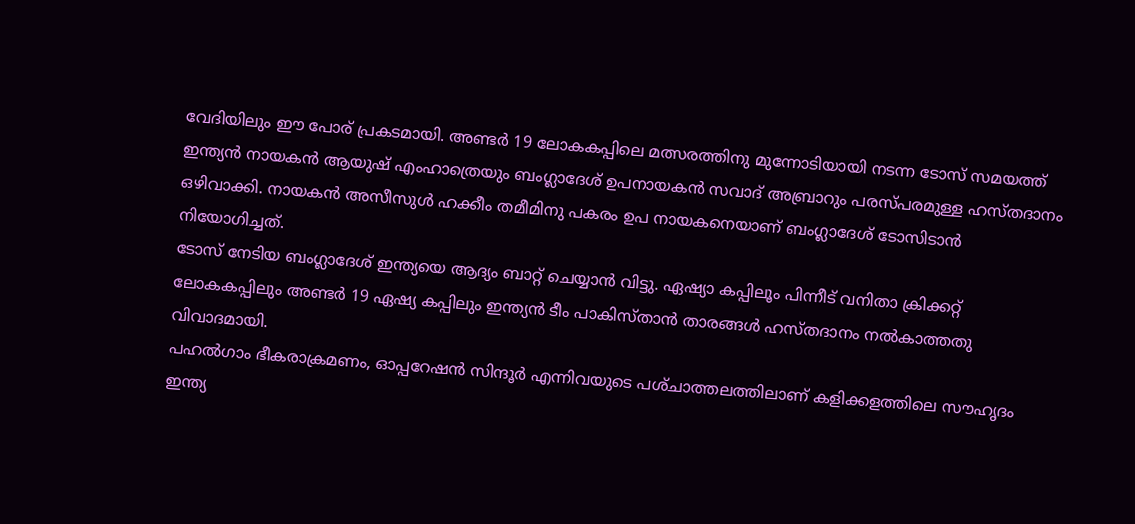വേദിയിലും ഈ പോര്‌ പ്രകടമായി. അണ്ടര്‍ 19 ലോകകപ്പിലെ മത്സരത്തിനു മുന്നോടിയായി നടന്ന ടോസ്‌ സമയത്ത്‌ ഇന്ത്യന്‍ നായകന്‍ ആയുഷ്‌ എംഹാത്രെയും ബംഗ്ലാദേശ്‌ ഉപനായകന്‍ സവാദ്‌ അബ്രാറും പരസ്‌പരമുള്ള ഹസ്‌തദാനം ഒഴിവാക്കി. നായകന്‍ അസീസുള്‍ ഹക്കീം തമീമിനു പകരം ഉപ നായകനെയാണ്‌ ബംഗ്ലാദേശ്‌ ടോസിടാന്‍ നിയോഗിച്ചത്‌.
ടോസ്‌ നേടിയ ബംഗ്ലാദേശ്‌ ഇന്ത്യയെ ആദ്യം ബാറ്റ്‌ ചെയ്യാന്‍ വിട്ടു. ഏഷ്യാ കപ്പിലൂം പിന്നീട്‌ വനിതാ ക്രിക്കറ്റ്‌ ലോകകപ്പിലും അണ്ടര്‍ 19 ഏഷ്യ കപ്പിലും ഇന്ത്യന്‍ ടീം പാകിസ്‌താന്‍ താരങ്ങള്‍ ഹസ്‌തദാനം നല്‍കാത്തതു വിവാദമായി.
പഹല്‍ഗാം ഭീകരാക്രമണം, ഓപ്പറേഷന്‍ സിന്ദൂര്‍ എന്നിവയുടെ പശ്‌ചാത്തലത്തിലാണ്‌ കളിക്കളത്തിലെ സൗഹൃദം ഇന്ത്യ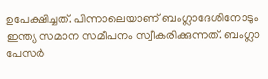ഉപേക്ഷിച്ചത്‌. പിന്നാലെയാണ്‌ ബംഗ്ലാദേശിനോടും ഇന്ത്യ സമാന സമീപനം സ്വീകരിക്കുന്നത്‌. ബംഗ്ലാ പേസര്‍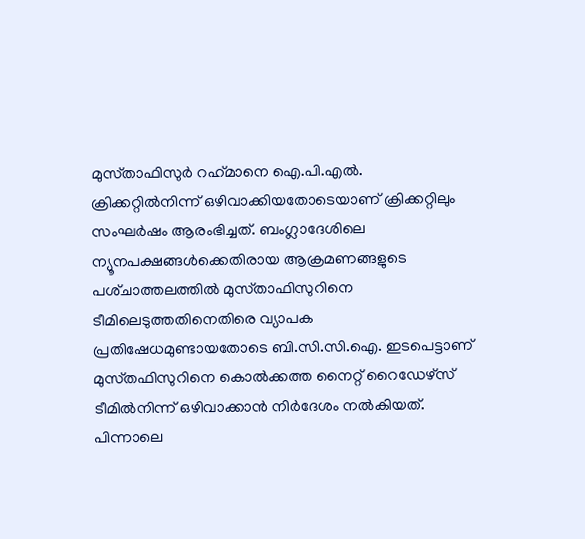മുസ്‌താഫിസുര്‍ റഹ്‌മാനെ ഐ.പി.എല്‍. ക്രിക്കറ്റില്‍നിന്ന്‌ ഒഴിവാക്കിയതോടെയാണ്‌ ക്രിക്കറ്റിലും സംഘര്‍ഷം ആരംഭിച്ചത്‌. ബംഗ്ലാദേശിലെ ന്യൂനപക്ഷങ്ങള്‍ക്കെതിരായ ആക്രമണങ്ങളുടെ പശ്‌ചാത്തലത്തില്‍ മുസ്‌താഫിസുറിനെ ടീമിലെടുത്തതിനെതിരെ വ്യാപക പ്രതിഷേധമുണ്ടായതോടെ ബി.സി.സി.ഐ. ഇടപെട്ടാണ്‌ മുസ്‌തഫിസുറിനെ കൊല്‍ക്കത്ത നൈറ്റ്‌ റൈഡേഴ്‌സ് ടീമില്‍നിന്ന്‌ ഒഴിവാക്കാന്‍ നിര്‍ദേശം നല്‍കിയത്‌. പിന്നാലെ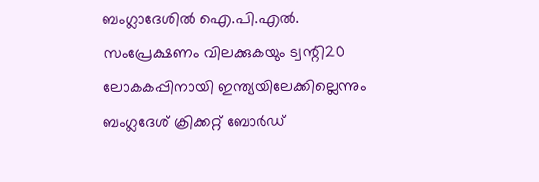ബംഗ്ലാദേശില്‍ ഐ.പി.എല്‍. സംപ്രേക്ഷണം വിലക്കുകയും ട്വന്റി20 ലോകകപ്പിനായി ഇന്ത്യയിലേക്കില്ലെന്നും ബംഗ്ലദേശ്‌ ക്രിക്കറ്റ്‌ ബോര്‍ഡ്‌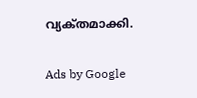വ്യക്‌തമാക്കി.

Ads by Google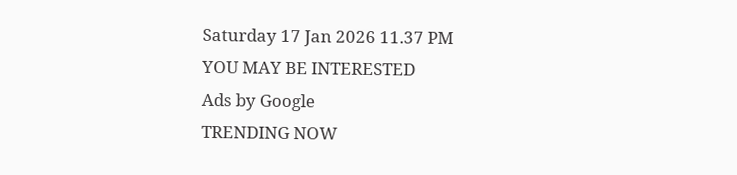Saturday 17 Jan 2026 11.37 PM
YOU MAY BE INTERESTED
Ads by Google
TRENDING NOW